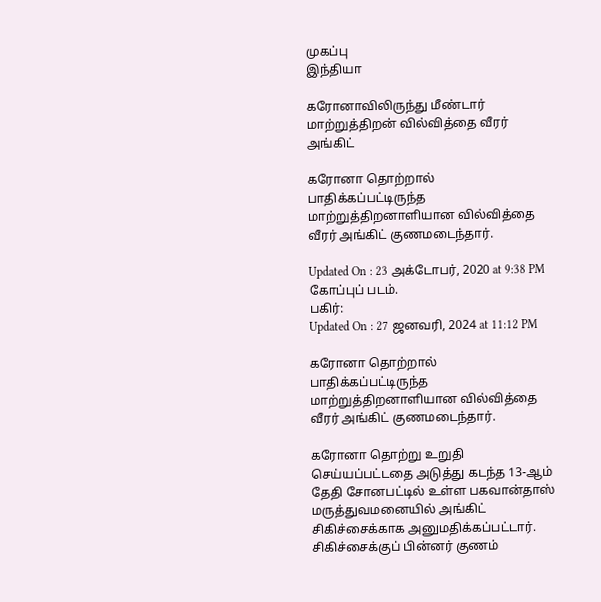முகப்பு
இந்தியா

கரோனாவிலிருந்து மீண்டார் மாற்றுத்திறன் வில்வித்தை வீரர் அங்கிட்

கரோனா தொற்றால் பாதிக்கப்பட்டிருந்த மாற்றுத்திறனாளியான வில்வித்தை வீரர் அங்கிட் குணமடைந்தார்.

Updated On : 23 அக்டோபர், 2020 at 9:38 PM
கோப்புப் படம்.
பகிர்:
Updated On : 27 ஜனவரி, 2024 at 11:12 PM

கரோனா தொற்றால் பாதிக்கப்பட்டிருந்த மாற்றுத்திறனாளியான வில்வித்தை வீரர் அங்கிட் குணமடைந்தார்.

கரோனா தொற்று உறுதி செய்யப்பட்டதை அடுத்து கடந்த 13-ஆம் தேதி சோனபட்டில் உள்ள பகவான்தாஸ் மருத்துவமனையில் அங்கிட் சிகிச்சைக்காக அனுமதிக்கப்பட்டார். சிகிச்சைக்குப் பின்னர் குணம்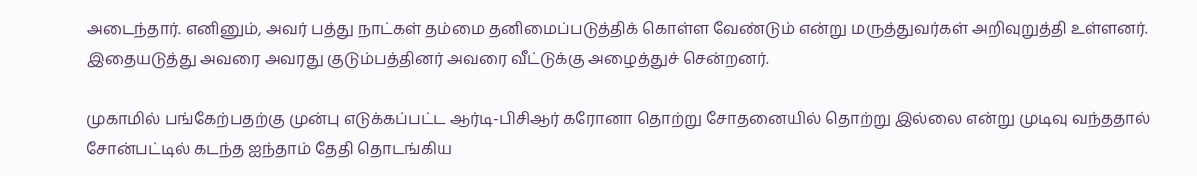அடைந்தார். எனினும், அவர் பத்து நாட்கள் தம்மை தனிமைப்படுத்திக் கொள்ள வேண்டும் என்று மருத்துவர்கள் அறிவுறுத்தி உள்ளனர். இதையடுத்து அவரை அவரது குடும்பத்தினர் அவரை வீட்டுக்கு அழைத்துச் சென்றனர்.

முகாமில் பங்கேற்பதற்கு முன்பு எடுக்கப்பட்ட ஆர்டி-பிசிஆர் கரோனா தொற்று சோதனையில் தொற்று இல்லை என்று முடிவு வந்ததால் சோன்பட்டில் கடந்த ஐந்தாம் தேதி தொடங்கிய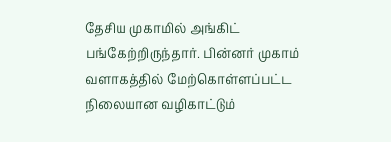தேசிய முகாமில் அங்கிட் பங்கேற்றிருந்தார். பின்னர் முகாம் வளாகத்தில் மேற்கொள்ளப்பட்ட நிலையான வழிகாட்டும்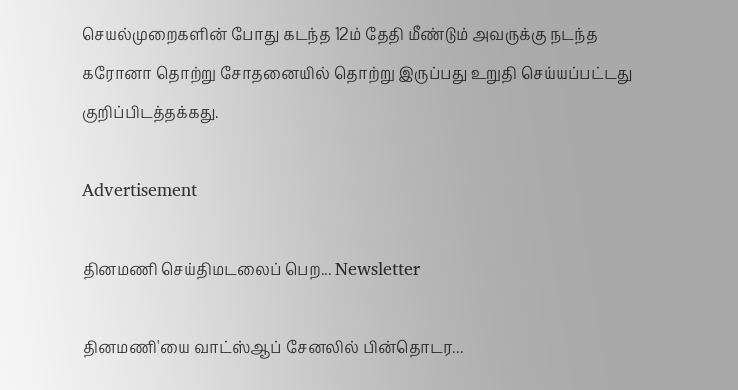செயல்முறைகளின் போது கடந்த 12ம் தேதி மீண்டும் அவருக்கு நடந்த கரோனா தொற்று சோதனையில் தொற்று இருப்பது உறுதி செய்யப்பட்டது குறிப்பிடத்தக்கது.

Advertisement

தினமணி செய்திமடலைப் பெற... Newsletter

தினமணி'யை வாட்ஸ்ஆப் சேனலில் பின்தொடர...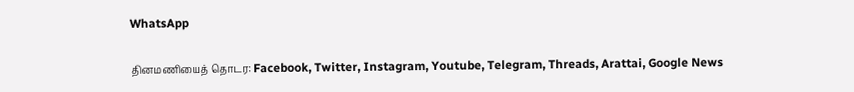WhatsApp

தினமணியைத் தொடர: Facebook, Twitter, Instagram, Youtube, Telegram, Threads, Arattai, Google News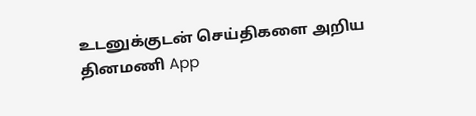உடனுக்குடன் செய்திகளை அறிய தினமணி App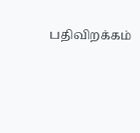பதிவிறக்கம்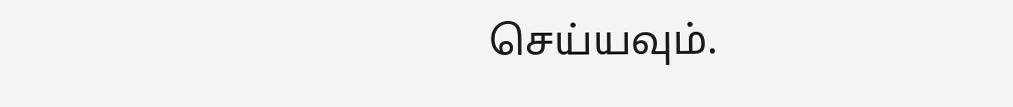செய்யவும்.